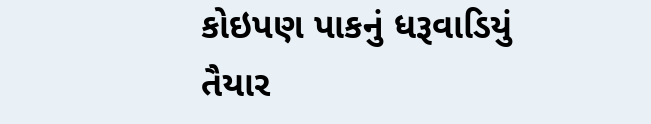કોઇપણ પાકનું ધરૂવાડિયું તૈયાર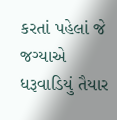કરતાં પહેલાં જે જગ્યાએ ધરૂવાડિયું તૈયાર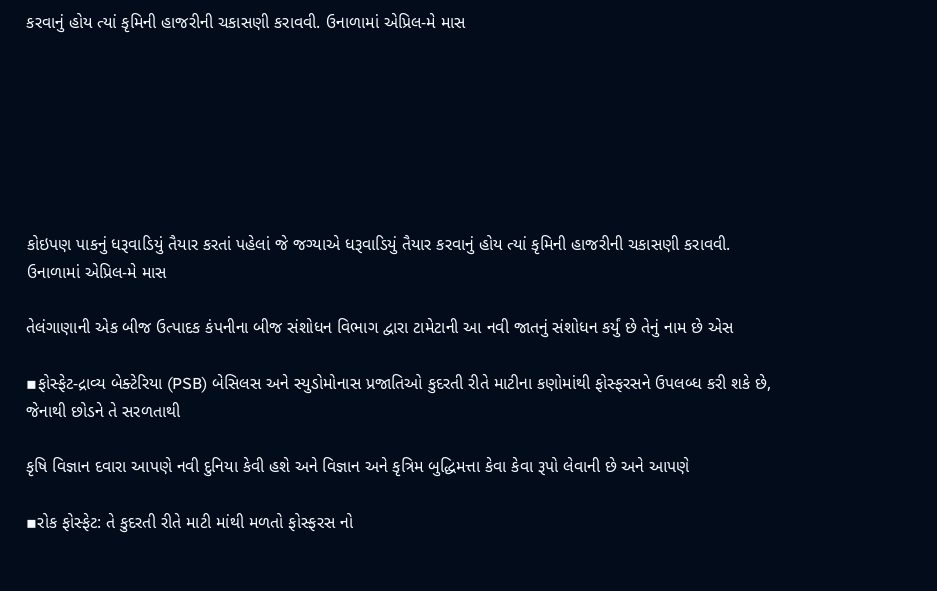કરવાનું હોય ત્યાં કૃમિની હાજરીની ચકાસણી કરાવવી. ઉનાળામાં એપ્રિલ-મે માસ







કોઇપણ પાકનું ધરૂવાડિયું તૈયાર કરતાં પહેલાં જે જગ્યાએ ધરૂવાડિયું તૈયાર કરવાનું હોય ત્યાં કૃમિની હાજરીની ચકાસણી કરાવવી. ઉનાળામાં એપ્રિલ-મે માસ

તેલંગાણાની એક બીજ ઉત્પાદક કંપનીના બીજ સંશોધન વિભાગ દ્વારા ટામેટાની આ નવી જાતનું સંશોધન કર્યું છે તેનું નામ છે એસ

▪ફોસ્ફેટ-દ્રાવ્ય બેક્ટેરિયા (PSB) બેસિલસ અને સ્યુડોમોનાસ પ્રજાતિઓ કુદરતી રીતે માટીના કણોમાંથી ફોસ્ફરસને ઉપલબ્ધ કરી શકે છે, જેનાથી છોડને તે સરળતાથી

કૃષિ વિજ્ઞાન દવારા આપણે નવી દુનિયા કેવી હશે અને વિજ્ઞાન અને કૃત્રિમ બુદ્ધિમત્તા કેવા કેવા રૂપો લેવાની છે અને આપણે

▪રોક ફોસ્ફેટ: તે કુદરતી રીતે માટી માંથી મળતો ફોસ્ફરસ નો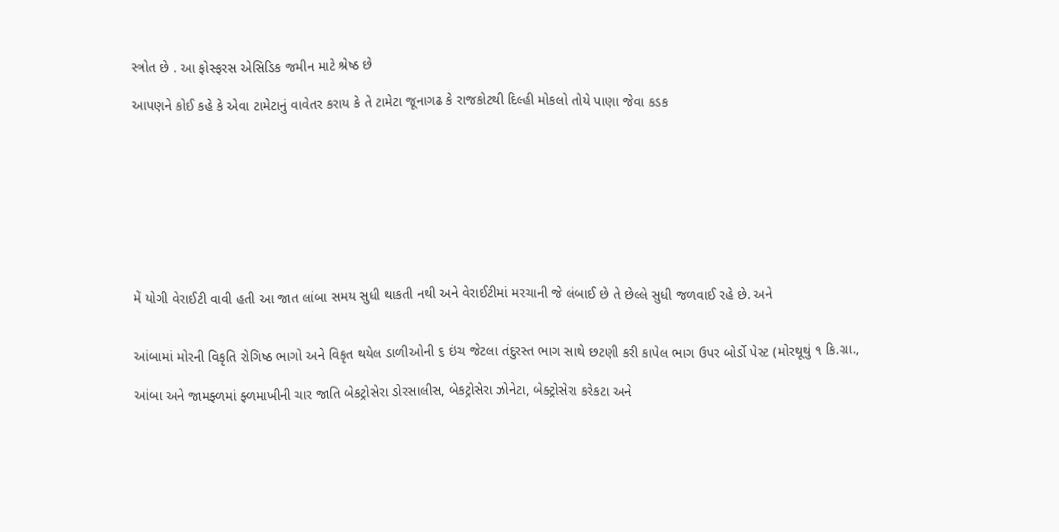સ્ત્રોત છે . આ ફોસ્ફરસ એસિડિક જમીન માટે શ્રેષ્ઠ છે

આપણને કોઈ કહે કે એવા ટામેટાનું વાવેતર કરાય કે તે ટામેટા જૂનાગઢ કે રાજકોટથી દિલ્હી મોકલો તોયે પાણા જેવા કડક









મેં યોગી વેરાઈટી વાવી હતી આ જાત લાંબા સમય સુધી થાકતી નથી અને વેરાઈટીમાં મરચાની જે લંબાઈ છે તે છેલ્લે સુધી જળવાઈ રહે છે. અને


આંબામાં મોરની વિકૃતિ રોગિષ્ઠ ભાગો અને વિકૃત થયેલ ડાળીઓની ૬ ઇંચ જેટલા તંદુરસ્ત ભાગ સાથે છટણી કરી કાપેલ ભાગ ઉપર બોર્ડો પેસ્ટ (મોરથૂથું ૧ કિ.ગ્રા.,

આંબા અને જામફ્ળમાં ફ્ળમાખીની ચાર જાતિ બેકટ્રોસેરા ડોરસાલીસ, બેકટ્રોસેરા ઝોનેટા, બેક્ટ્રોસેરા કરેકટા અને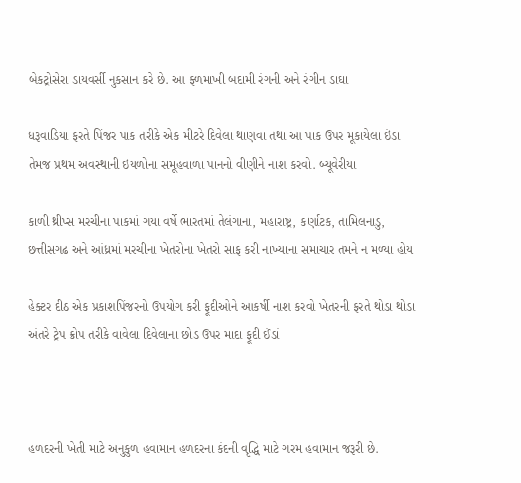બેકટ્રોસેરા ડાયવર્સી નુકસાન કરે છે. આ ફ્ળમાખી બદામી રંગની અને રંગીન ડાઘા

ધરૂવાડિયા ફરતે પિંજર પાક તરીકે એક મીટરે દિવેલા થાણવા તથા આ પાક ઉપર મૂકાયેલા ઇંડા તેમજ પ્રથમ અવસ્થાની ઇયળોના સમૂહવાળા પાનનો વીણીને નાશ કરવો. બ્યૂવેરીયા

કાળી થ્રીપ્સ મરચીના પાકમાં ગયા વર્ષે ભારતમાં તેલંગાના, મહારાષ્ટ્ર, કર્ણાટક, તામિલનાડુ, છત્તીસગઢ અને આંધ્રમાં મરચીના ખેતરોના ખેતરો સાફ કરી નાખ્યાના સમાચાર તમને ન મળ્યા હોય

હેક્ટર દીઠ એક પ્રકાશપિંજરનો ઉપયોગ કરી ફૂદીઓને આકર્ષી નાશ કરવો ખેતરની ફરતે થોડા થોડા અંતરે ટ્રેપ ક્રોપ તરીકે વાવેલા દિવેલાના છોડ ઉપર માદા ફૂદી ઈંડાં



હળદરની ખેતી માટે અનુકુળ હવામાન હળદરના કંદની વૃદ્ધિ માટે ગરમ હવામાન જરૂરી છે.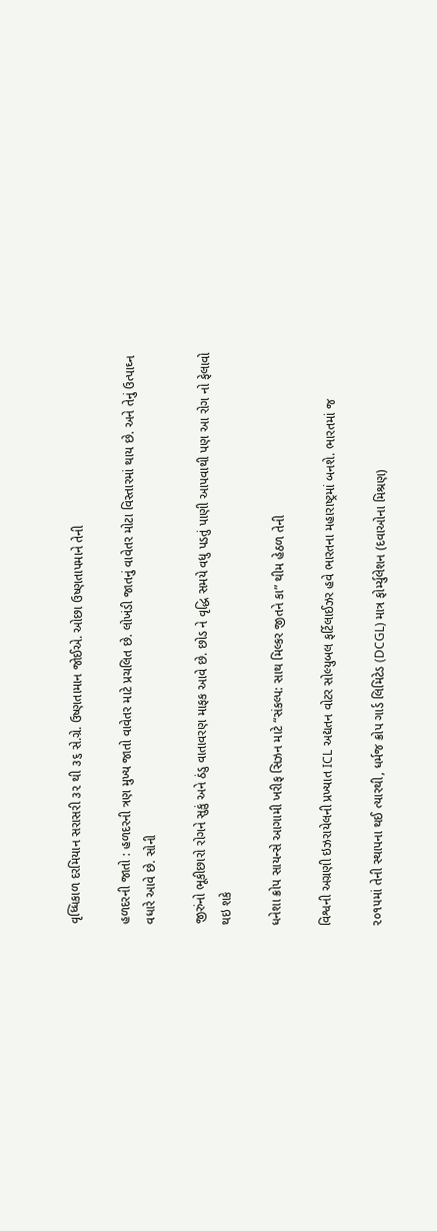વૃધ્ધિકાળ દરમિયાન સરાસરી ૩૨ થી ૩૬ સે.ગ્રે. ઉષ્ણતામાન જોઈએ. ઓછા ઉષ્ણતાપમાને તેની

હળદરની જાતો : હળદરની ત્રણ મુખ્ય જાતો વાવેતર માટે પ્રચલિત છે. લોખંડી જાતનું વાવેતર મોટા વિસ્તારમાં થાય છે. અને તેનું ઉત્પાઘ્ન વધારે આવે છે. સોની

જીરુંનો ભૂકીછારો રોગને સુકું અને ઠંડુ વાતાવરણ માફક આવે છે. છોડ ને વૃદ્ધિ સમયે વધુ પડતું પાણી આપવાથી પણ આ રોગ નો ફેલાવો થઇ શકે

ધનેશા ક્રોપ સાયન્સે આગામી ખરીફ સિઝન માટે “સંકલ્પ: સાથ મિલ્કર જીતને કા” થીમ હેઠળ તેની

વિશ્વની અગ્રણી ઇઝરાયેલની પ્રખ્યાત ICL અદ્યતન વોટર સોલ્યુબલ ફર્ટિલાઈઝર હવે ભારતના મહારાષ્ટ્રમાં બનશે. ભારતમાં જ

૨૦૧૫માં તેની સ્થાપના થઈ ત્યારથી, ધર્મજ ક્રોપ ગાર્ડ લિમિટેડ (DCGL) માત્ર ફોર્મ્યુલેશન (દવાઓના મિશ્રણ)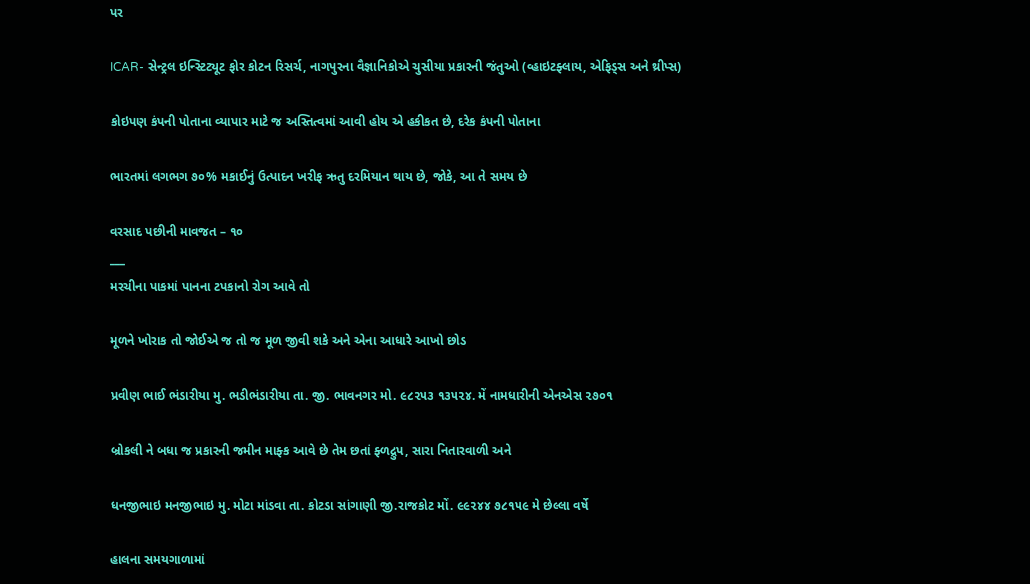પર

ICAR- સેન્ટ્રલ ઇન્સ્ટિટ્યૂટ ફોર કોટન રિસર્ચ, નાગપુરના વૈજ્ઞાનિકોએ ચુસીયા પ્રકારની જંતુઓ (વ્હાઇટફ્લાય, એફિડ્સ અને થ્રીપ્સ)

કોઇપણ કંપની પોતાના વ્યાપાર માટે જ અસ્તિત્વમાં આવી હોય એ હકીકત છે, દરેક કંપની પોતાના

ભારતમાં લગભગ ૭૦% મકાઈનું ઉત્પાદન ખરીફ ઋતુ દરમિયાન થાય છે, જોકે, આ તે સમય છે

વરસાદ પછીની માવજત – ૧૦
___
મરચીના પાકમાં પાનના ટપકાનો રોગ આવે તો

મૂળને ખોરાક તો જોઈએ જ તો જ મૂળ જીવી શકે અને એના આધારે આખો છોડ

પ્રવીણ ભાઈ ભંડારીયા મુ. ભડીભંડારીયા તા. જી. ભાવનગર મો. ૯૮૨૫૩ ૧૩૫૨૪. મેં નામધારીની એનએસ ૨૭૦૧

બ્રોકલી ને બધા જ પ્રકારની જમીન માફ્ક આવે છે તેમ છતાં ફ્ળદ્રુપ, સારા નિતારવાળી અને

ધનજીભાઇ મનજીભાઇ મુ. મોટા માંડવા તા. કોટડા સાંગાણી જી.રાજકોટ મોં. ૯૯૨૪૪ ૭૮૧૫૯ મે છેલ્લા વર્ષે

હાલના સમયગાળામાં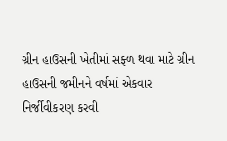ગ્રીન હાઉસની ખેતીમાં સફ્ળ થવા માટે ગ્રીન હાઉસની જમીનને વર્ષમાં એકવાર નિર્જીવીકરણ કરવી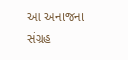આ અનાજના સંગ્રહ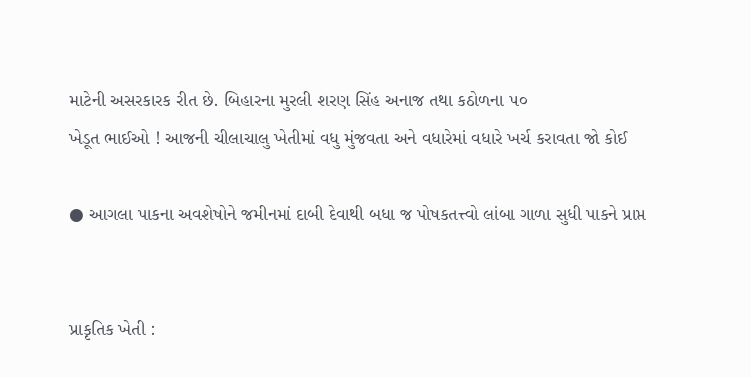માટેની અસરકારક રીત છે. બિહારના મુરલી શરણ સિંહ અનાજ તથા કઠોળના ૫૦
ખેડૂત ભાઈઓ ! આજની ચીલાચાલુ ખેતીમાં વધુ મુંજવતા અને વધારેમાં વધારે ખર્ચ કરાવતા જો કોઈ

● આગલા પાકના અવશેષોને જમીનમાં દાબી દેવાથી બધા જ પોષકતત્ત્વો લાંબા ગાળા સુધી પાકને પ્રાપ્ત


પ્રાકૃતિક ખેતી :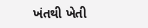ખંતથી ખેતી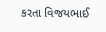કરતા વિજયભાઈ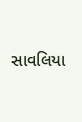સાવલિયા